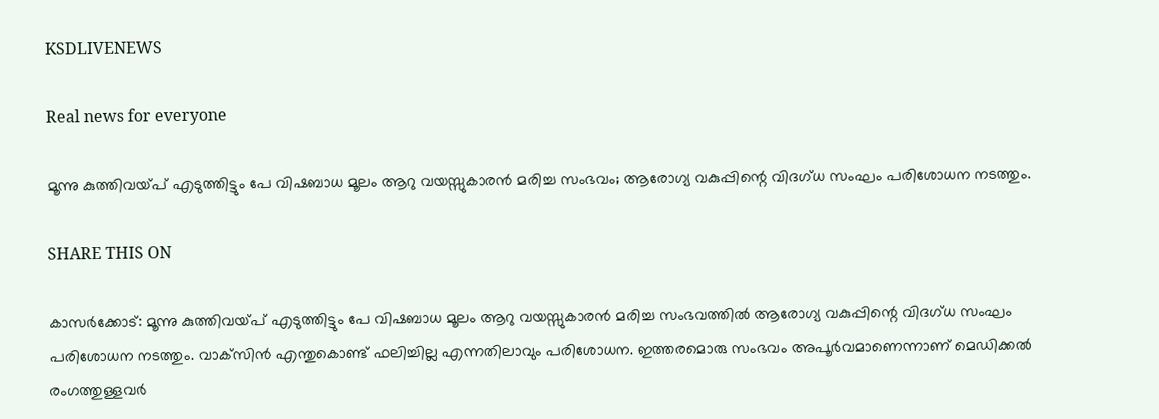KSDLIVENEWS

Real news for everyone

മൂന്നു കുത്തിവയ്പ് എടുത്തിട്ടും പേ വിഷബാധ മൂലം ആറു വയസ്സുകാരന്‍ മരിച്ച സംഭവം; ആരോഗ്യ വകുപ്പിന്റെ വിദഗ്ധ സംഘം പരിശോധന നടത്തും.

SHARE THIS ON

കാസര്‍ക്കോട്: മൂന്നു കുത്തിവയ്പ് എടുത്തിട്ടും പേ വിഷബാധ മൂലം ആറു വയസ്സുകാരന്‍ മരിച്ച സംഭവത്തില്‍ ആരോഗ്യ വകുപ്പിന്റെ വിദഗ്ധ സംഘം പരിശോധന നടത്തും. വാക്‌സിന്‍ എന്തുകൊണ്ട് ഫലിച്ചില്ല എന്നതിലാവും പരിശോധന. ഇത്തരമൊരു സംഭവം അപൂര്‍വമാണെന്നാണ് മെഡിക്കല്‍ രംഗത്തുള്ളവര്‍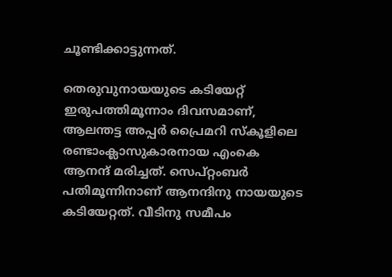ചൂണ്ടിക്കാട്ടുന്നത്.

തെരുവുനായയുടെ കടിയേറ്റ് ഇരുപത്തിമൂന്നാം ദിവസമാണ്, ആലന്തട്ട അപ്പര്‍ പ്രൈമറി സ്‌കൂളിലെ രണ്ടാംക്ലാസുകാരനായ എംകെ ആനന്ദ് മരിച്ചത്. സെപ്റ്റംബര്‍ പതിമൂന്നിനാണ് ആനന്ദിനു നായയുടെ കടിയേറ്റത്. വീടിനു സമീപം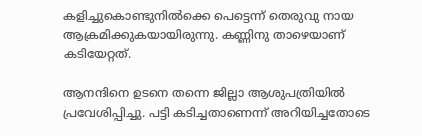കളിച്ചുകൊണ്ടുനില്‍ക്കെ പെട്ടെന്ന് തെരുവു നായ ആക്രമിക്കുകയായിരുന്നു. കണ്ണിനു താഴെയാണ് കടിയേറ്റത്.

ആനന്ദിനെ ഉടനെ തന്നെ ജില്ലാ ആശുപത്രിയില്‍ പ്രവേശിപ്പിച്ചു. പട്ടി കടിച്ചതാണെന്ന് അറിയിച്ചതോടെ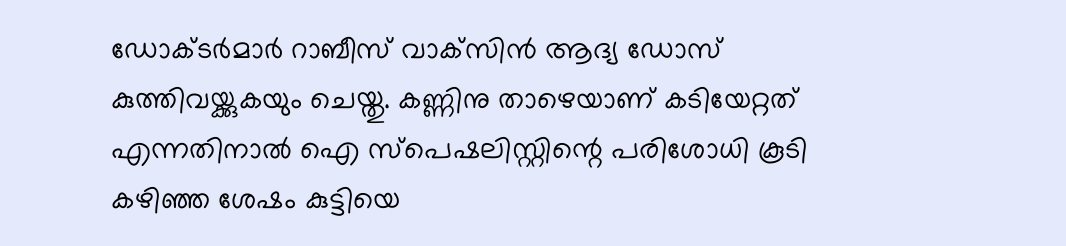ഡോക്ടര്‍മാര്‍ റാബീസ് വാക്‌സിന്‍ ആദ്യ ഡോസ് കുത്തിവയ്ക്കുകയും ചെയ്തു. കണ്ണിനു താഴെയാണ് കടിയേറ്റത് എന്നതിനാല്‍ ഐ സ്‌പെഷലിസ്റ്റിന്റെ പരിശോധി കൂടി കഴിഞ്ഞ ശേഷം കുട്ടിയെ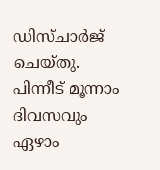ഡിസ്ചാര്‍ജ് ചെയ്തു. പിന്നീട് മൂന്നാം ദിവസവും ഏഴാം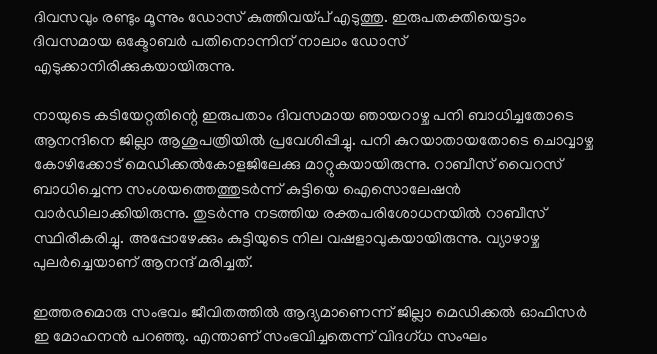ദിവസവും രണ്ടും മൂന്നും ഡോസ് കുത്തിവയ്പ് എടുത്തു. ഇരുപതക്തിയെട്ടാം ദിവസമായ ഒക്ടോബര്‍ പതിനൊന്നിന് നാലാം ഡോസ് എടുക്കാനിരിക്കുകയായിരുന്നു.

നായുടെ കടിയേറ്റതിന്റെ ഇരുപതാം ദിവസമായ ഞായറാഴ്ച പനി ബാധിച്ചതോടെ ആനന്ദിനെ ജില്ലാ ആശുപത്രിയില്‍ പ്രവേശിപ്പിച്ചു. പനി കുറയാതായതോടെ ചൊവ്വാഴ്ച കോഴിക്കോട് മെഡിക്കല്‍കോളജിലേക്കു മാറ്റുകയായിരുന്നു. റാബീസ് വൈറസ് ബാധിച്ചെന്ന സംശയത്തെത്തുടര്‍ന്ന് കുട്ടിയെ ഐസൊലേഷന്‍ വാര്‍ഡിലാക്കിയിരുന്നു. തുടര്‍ന്നു നടത്തിയ രക്തപരിശോധനയില്‍ റാബീസ് സ്ഥിരീകരിച്ചു. അപ്പോഴേക്കും കുട്ടിയുടെ നില വഷളാവുകയായിരുന്നു. വ്യാഴാഴ്ച പുലര്‍ച്ചെയാണ് ആനന്ദ് മരിച്ചത്.

ഇത്തരമൊരു സംഭവം ജീവിതത്തില്‍ ആദ്യമാണെന്ന് ജില്ലാ മെഡിക്കല്‍ ഓഫിസര്‍ ഇ മോഹനന്‍ പറഞ്ഞു. എന്താണ് സംഭവിച്ചതെന്ന് വിദഗ്ധ സംഘം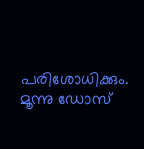പരിശോധിക്കും. മൂന്നു ഡോസ്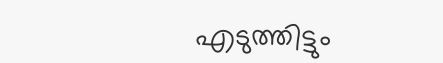എടുത്തിട്ടും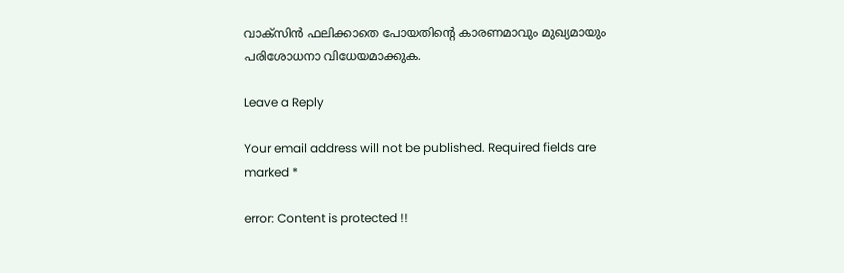വാക്‌സിന്‍ ഫലിക്കാതെ പോയതിന്റെ കാരണമാവും മുഖ്യമായും പരിശോധനാ വിധേയമാക്കുക.

Leave a Reply

Your email address will not be published. Required fields are marked *

error: Content is protected !!